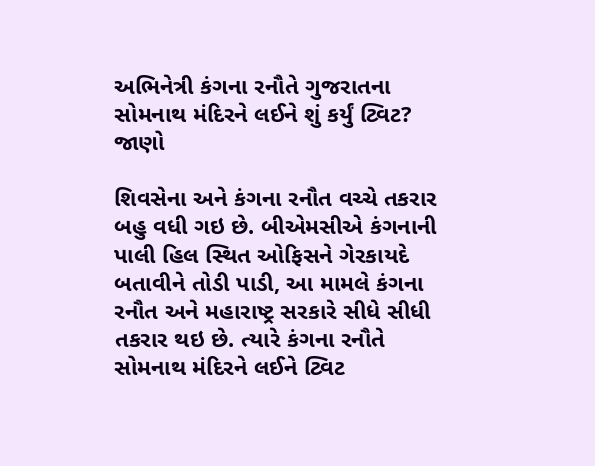અભિનેત્રી કંગના રનૌતે ગુજરાતના સોમનાથ મંદિરને લઈને શું કર્યું ટ્વિટ? જાણો

શિવસેના અને કંગના રનૌત વચ્ચે તકરાર બહુ વધી ગઇ છે. બીએમસીએ કંગનાની પાલી હિલ સ્થિત ઓફિસને ગેરકાયદે બતાવીને તોડી પાડી, આ મામલે કંગના રનૌત અને મહારાષ્ટ્ર સરકારે સીધે સીધી તકરાર થઇ છે. ત્યારે કંગના રનૌતે સોમનાથ મંદિરને લઈને ટ્વિટ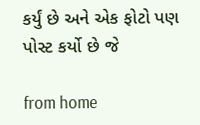કર્યું છે અને એક ફોટો પણ પોસ્ટ કર્યો છે જે

from home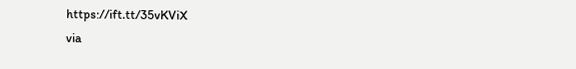https://ift.tt/35vKViX
via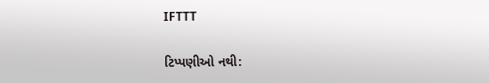IFTTT

ટિપ્પણીઓ નથી: